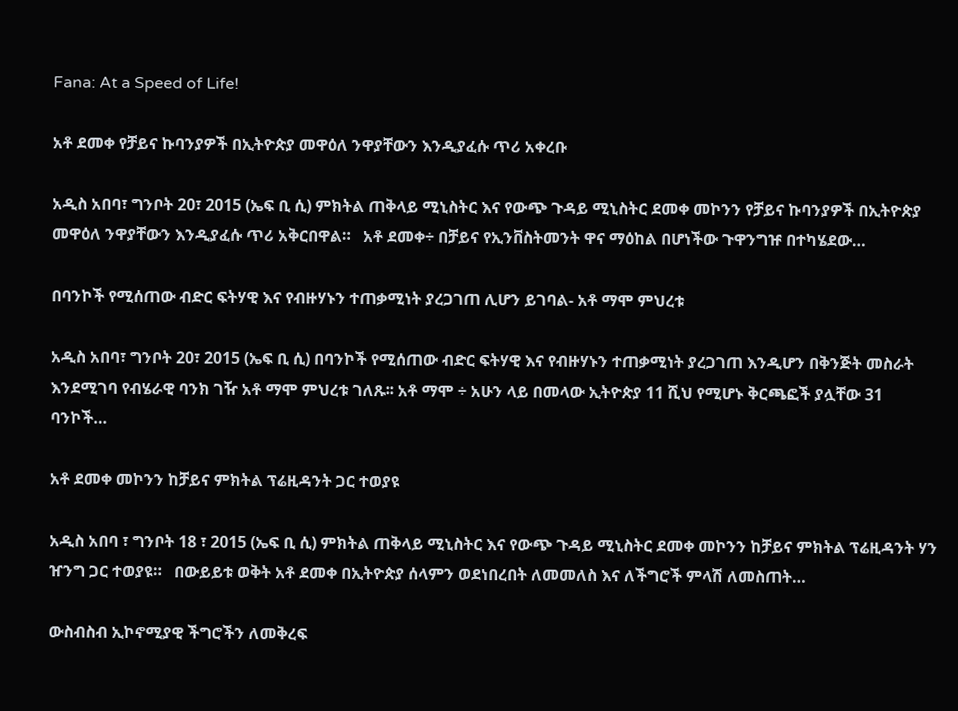Fana: At a Speed of Life!

አቶ ደመቀ የቻይና ኩባንያዎች በኢትዮጵያ መዋዕለ ንዋያቸውን እንዲያፈሱ ጥሪ አቀረቡ

አዲስ አበባ፣ ግንቦት 20፣ 2015 (ኤፍ ቢ ሲ) ምክትል ጠቅላይ ሚኒስትር እና የውጭ ጉዳይ ሚኒስትር ደመቀ መኮንን የቻይና ኩባንያዎች በኢትዮጵያ መዋዕለ ንዋያቸውን እንዲያፈሱ ጥሪ አቅርበዋል።   አቶ ደመቀ÷ በቻይና የኢንቨስትመንት ዋና ማዕከል በሆነችው ጉዋንግዡ በተካሄደው…

በባንኮች የሚሰጠው ብድር ፍትሃዊ እና የብዙሃኑን ተጠቃሚነት ያረጋገጠ ሊሆን ይገባል- አቶ ማሞ ምህረቱ

አዲስ አበባ፣ ግንቦት 20፣ 2015 (ኤፍ ቢ ሲ) በባንኮች የሚሰጠው ብድር ፍትሃዊ እና የብዙሃኑን ተጠቃሚነት ያረጋገጠ እንዲሆን በቅንጅት መስራት እንደሚገባ የብሄራዊ ባንክ ገዥ አቶ ማሞ ምህረቱ ገለጹ፡፡ አቶ ማሞ ÷ አሁን ላይ በመላው ኢትዮጵያ 11 ሺህ የሚሆኑ ቅርጫፎች ያሏቸው 31 ባንኮች…

አቶ ደመቀ መኮንን ከቻይና ምክትል ፕሬዚዳንት ጋር ተወያዩ

አዲስ አበባ ፣ ግንቦት 18 ፣ 2015 (ኤፍ ቢ ሲ) ምክትል ጠቅላይ ሚኒስትር እና የውጭ ጉዳይ ሚኒስትር ደመቀ መኮንን ከቻይና ምክትል ፕሬዚዳንት ሃን ዠንግ ጋር ተወያዩ።   በውይይቱ ወቅት አቶ ደመቀ በኢትዮጵያ ሰላምን ወደነበረበት ለመመለስ እና ለችግሮች ምላሽ ለመስጠት…

ውስብስብ ኢኮኖሚያዊ ችግሮችን ለመቅረፍ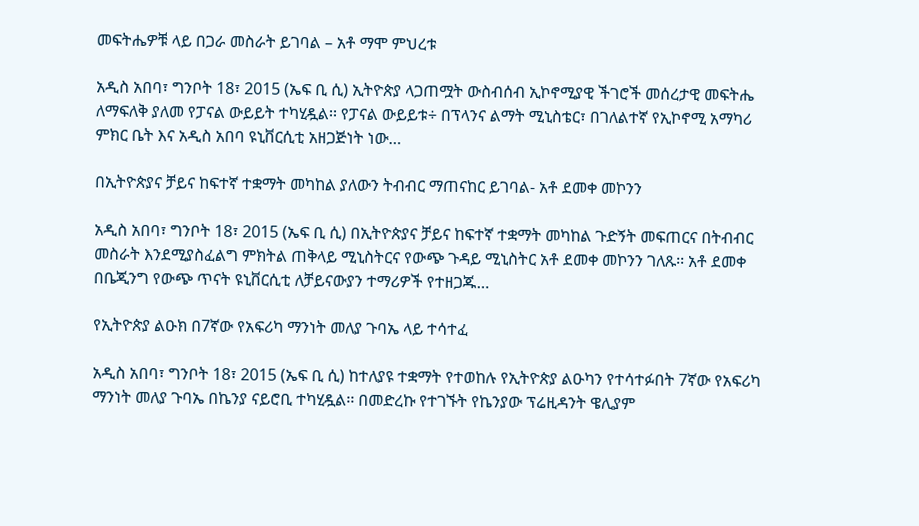መፍትሔዎቹ ላይ በጋራ መስራት ይገባል – አቶ ማሞ ምህረቱ

አዲስ አበባ፣ ግንቦት 18፣ 2015 (ኤፍ ቢ ሲ) ኢትዮጵያ ላጋጠሟት ውስብሰብ ኢኮኖሚያዊ ችገሮች መሰረታዊ መፍትሔ ለማፍለቅ ያለመ የፓናል ውይይት ተካሂዷል፡፡ የፓናል ውይይቱ÷ በፕላንና ልማት ሚኒስቴር፣ በገለልተኛ የኢኮኖሚ አማካሪ ምክር ቤት እና አዲስ አበባ ዩኒቨርሲቲ አዘጋጅነት ነው…

በኢትዮጵያና ቻይና ከፍተኛ ተቋማት መካከል ያለውን ትብብር ማጠናከር ይገባል- አቶ ደመቀ መኮንን

አዲስ አበባ፣ ግንቦት 18፣ 2015 (ኤፍ ቢ ሲ) በኢትዮጵያና ቻይና ከፍተኛ ተቋማት መካከል ጉድኝት መፍጠርና በትብብር መስራት እንደሚያስፈልግ ምክትል ጠቅላይ ሚኒስትርና የውጭ ጉዳይ ሚኒስትር አቶ ደመቀ መኮንን ገለጹ፡፡ አቶ ደመቀ በቤጂንግ የውጭ ጥናት ዩኒቨርሲቲ ለቻይናውያን ተማሪዎች የተዘጋጁ…

የኢትዮጵያ ልዑክ በ7ኛው የአፍሪካ ማንነት መለያ ጉባኤ ላይ ተሳተፈ

አዲስ አበባ፣ ግንቦት 18፣ 2015 (ኤፍ ቢ ሲ) ከተለያዩ ተቋማት የተወከሉ የኢትዮጵያ ልዑካን የተሳተፉበት 7ኛው የአፍሪካ ማንነት መለያ ጉባኤ በኬንያ ናይሮቢ ተካሂዷል፡፡ በመድረኩ የተገኙት የኬንያው ፕሬዚዳንት ዌሊያም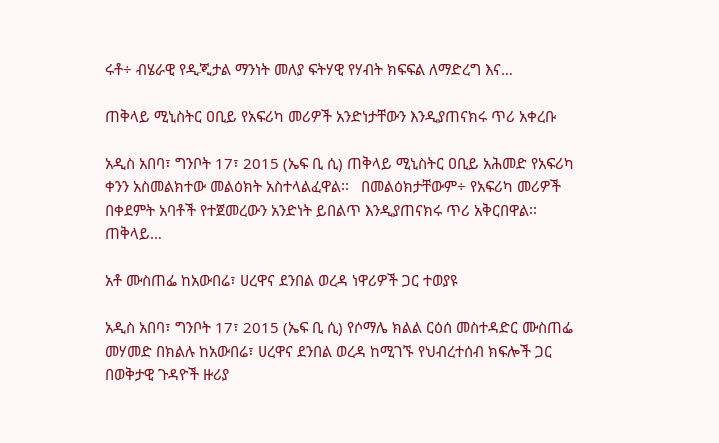ሩቶ÷ ብሄራዊ የዲጂታል ማንነት መለያ ፍትሃዊ የሃብት ክፍፍል ለማድረግ እና…

ጠቅላይ ሚኒስትር ዐቢይ የአፍሪካ መሪዎች አንድነታቸውን እንዲያጠናክሩ ጥሪ አቀረቡ

አዲስ አበባ፣ ግንቦት 17፣ 2015 (ኤፍ ቢ ሲ) ጠቅላይ ሚኒስትር ዐቢይ አሕመድ የአፍሪካ ቀንን አስመልክተው መልዕክት አስተላልፈዋል፡፡   በመልዕክታቸውም÷ የአፍሪካ መሪዎች በቀደምት አባቶች የተጀመረውን አንድነት ይበልጥ እንዲያጠናክሩ ጥሪ አቅርበዋል፡፡   ጠቅላይ…

አቶ ሙስጠፌ ከአውበሬ፣ ሀረዋና ደንበል ወረዳ ነዋሪዎች ጋር ተወያዩ

አዲስ አበባ፣ ግንቦት 17፣ 2015 (ኤፍ ቢ ሲ) የሶማሌ ክልል ርዕሰ መስተዳድር ሙስጠፌ መሃመድ በክልሉ ከአውበሬ፣ ሀረዋና ደንበል ወረዳ ከሚገኙ የህብረተሰብ ክፍሎች ጋር በወቅታዊ ጉዳዮች ዙሪያ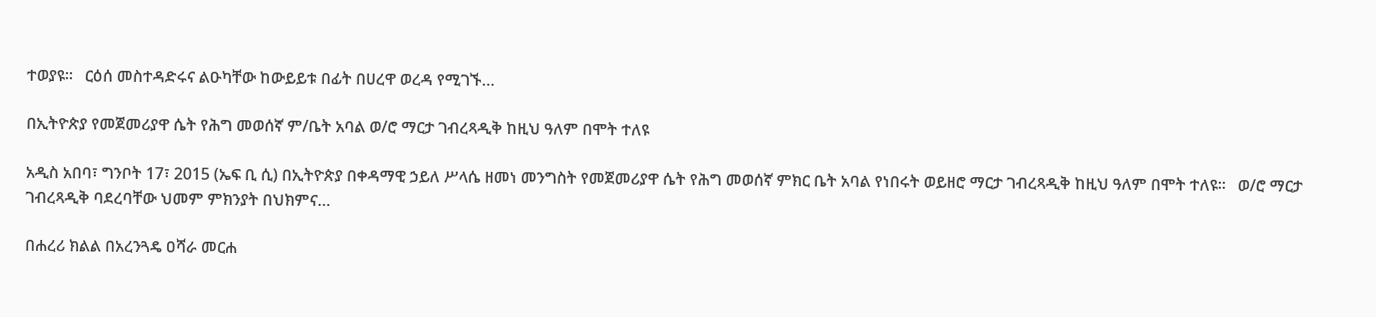ተወያዩ፡፡   ርዕሰ መስተዳድሩና ልዑካቸው ከውይይቱ በፊት በሀረዋ ወረዳ የሚገኙ…

በኢትዮጵያ የመጀመሪያዋ ሴት የሕግ መወሰኛ ም/ቤት አባል ወ/ሮ ማርታ ገብረጻዲቅ ከዚህ ዓለም በሞት ተለዩ

አዲስ አበባ፣ ግንቦት 17፣ 2015 (ኤፍ ቢ ሲ) በኢትዮጵያ በቀዳማዊ ኃይለ ሥላሴ ዘመነ መንግስት የመጀመሪያዋ ሴት የሕግ መወሰኛ ምክር ቤት አባል የነበሩት ወይዘሮ ማርታ ገብረጻዲቅ ከዚህ ዓለም በሞት ተለዩ፡፡   ወ/ሮ ማርታ ገብረጻዲቅ ባደረባቸው ህመም ምክንያት በህክምና…

በሐረሪ ክልል በአረንጓዴ ዐሻራ መርሐ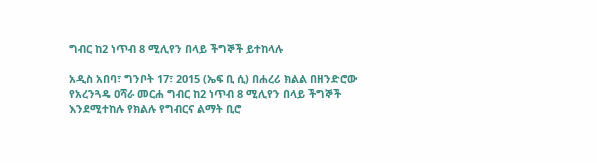ግብር ከ2 ነጥብ 8 ሚሊየን በላይ ችግኞች ይተከላሉ

አዲስ አበባ፣ ግንቦት 17፣ 2015 (ኤፍ ቢ ሲ) በሐረሪ ክልል በዘንድሮው የአረንጓዴ ዐሻራ መርሐ ግብር ከ2 ነጥብ 8 ሚሊየን በላይ ችግኞች እንደሚተከሉ የክልሉ የግብርና ልማት ቢሮ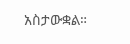አስታውቋል።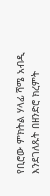የቢሮው ምክትል ሃላፊ ሻሜ አብዲ እንደገለጹት በዘንድሮ ክረምት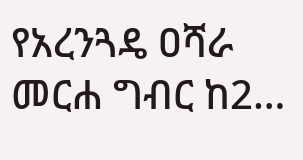የአረንጓዴ ዐሻራ መርሐ ግብር ከ2…